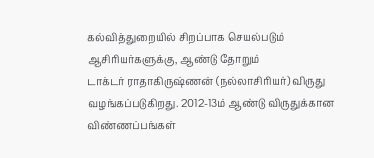கல்வித்துறையில் சிறப்பாக செயல்படும் ஆசிரியர்களுக்கு, ஆண்டு தோறும்
டாக்டர் ராதாகிருஷ்ணன் (நல்லாசிரியர்) விருது வழங்கப்படுகிறது. 2012-13ம் ஆண்டு விருதுக்கான விண்ணப்பங்கள்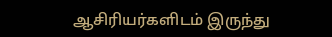ஆசிரியர்களிடம் இருந்து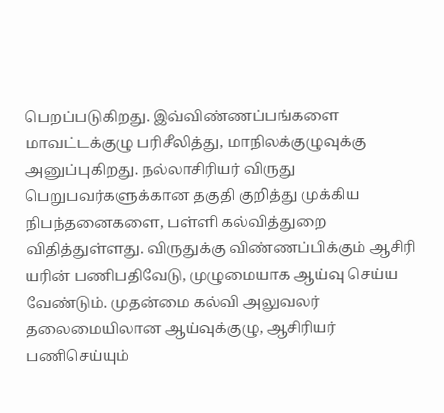பெறப்படுகிறது. இவ்விண்ணப்பங்களை மாவட்டக்குழு பரிசீலித்து, மாநிலக்குழுவுக்கு அனுப்புகிறது. நல்லாசிரியர் விருது பெறுபவர்களுக்கான தகுதி குறித்து முக்கிய நிபந்தனைகளை, பள்ளி கல்வித்துறை விதித்துள்ளது. விருதுக்கு விண்ணப்பிக்கும் ஆசிரி யரின் பணிபதிவேடு, முழுமையாக ஆய்வு செய்ய வேண்டும். முதன்மை கல்வி அலுவலர் தலைமையிலான ஆய்வுக்குழு, ஆசிரியர் பணிசெய்யும்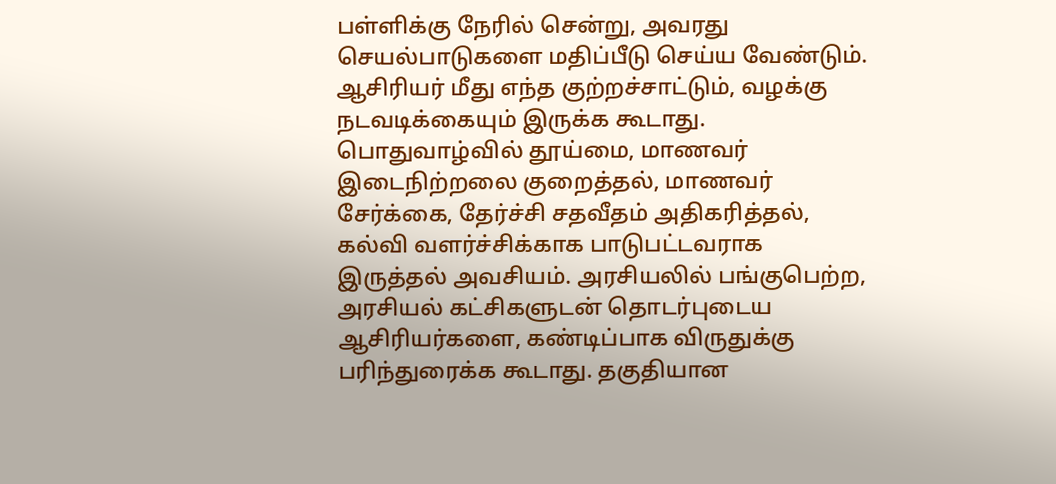பள்ளிக்கு நேரில் சென்று, அவரது செயல்பாடுகளை மதிப்பீடு செய்ய வேண்டும். ஆசிரியர் மீது எந்த குற்றச்சாட்டும், வழக்கு நடவடிக்கையும் இருக்க கூடாது. பொதுவாழ்வில் தூய்மை, மாணவர் இடைநிற்றலை குறைத்தல், மாணவர் சேர்க்கை, தேர்ச்சி சதவீதம் அதிகரித்தல், கல்வி வளர்ச்சிக்காக பாடுபட்டவராக இருத்தல் அவசியம். அரசியலில் பங்குபெற்ற, அரசியல் கட்சிகளுடன் தொடர்புடைய ஆசிரியர்களை, கண்டிப்பாக விருதுக்கு பரிந்துரைக்க கூடாது. தகுதியான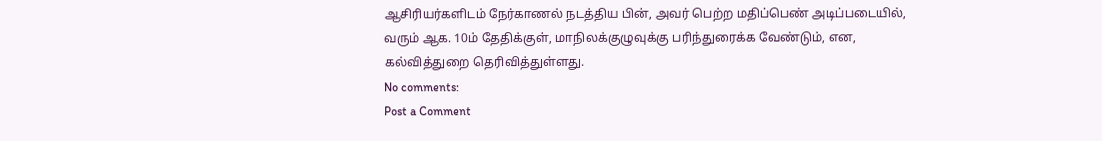ஆசிரியர்களிடம் நேர்காணல் நடத்திய பின், அவர் பெற்ற மதிப்பெண் அடிப்படையில், வரும் ஆக. 10ம் தேதிக்குள், மாநிலக்குழுவுக்கு பரிந்துரைக்க வேண்டும், என, கல்வித்துறை தெரிவித்துள்ளது.
No comments:
Post a Comment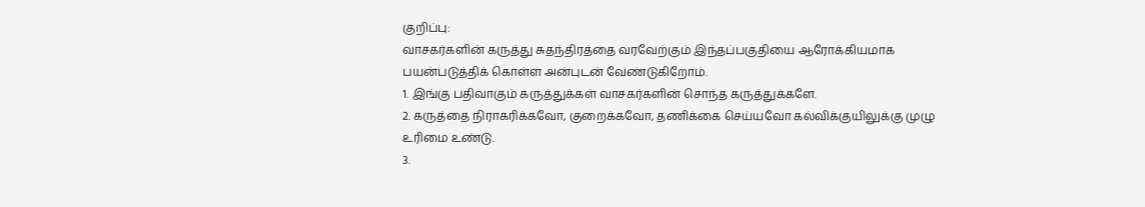குறிப்பு:
வாசகர்களின் கருத்து சுதந்திரத்தை வரவேற்கும் இந்தப்பகுதியை ஆரோக்கியமாக பயன்படுத்திக் கொள்ள அன்புடன் வேண்டுகிறோம்.
1. இங்கு பதிவாகும் கருத்துக்கள் வாசகர்களின் சொந்த கருத்துக்களே.
2. கருத்தை நிராகரிக்கவோ, குறைக்கவோ, தணிக்கை செய்யவோ கல்விக்குயிலுக்கு முழு உரிமை உண்டு.
3.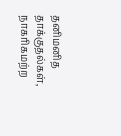தனிமனித தாக்குதல்கள், நாகரிகமற்ற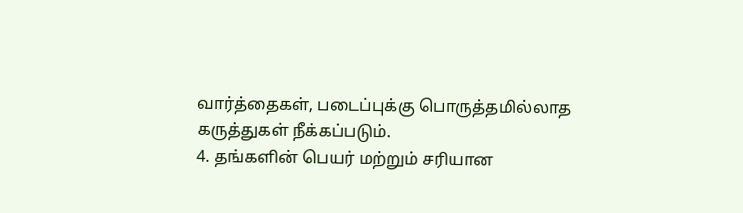வார்த்தைகள், படைப்புக்கு பொருத்தமில்லாத கருத்துகள் நீக்கப்படும்.
4. தங்களின் பெயர் மற்றும் சரியான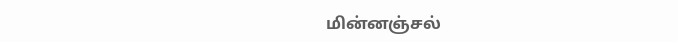மின்னஞ்சல்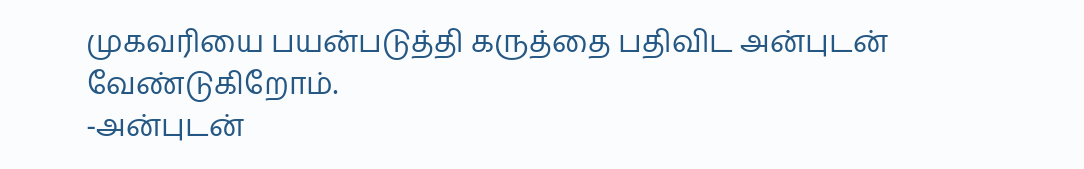முகவரியை பயன்படுத்தி கருத்தை பதிவிட அன்புடன் வேண்டுகிறோம்.
-அன்புடன்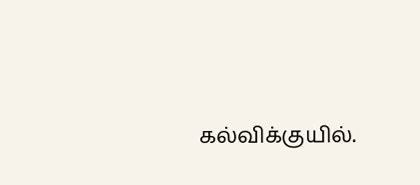கல்விக்குயில்.